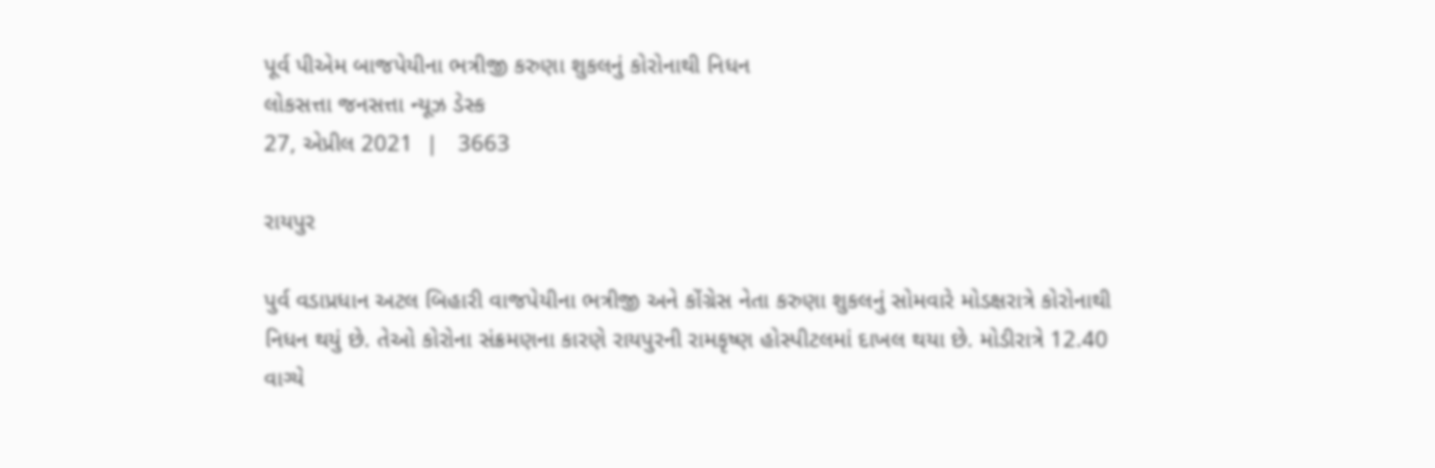પૂર્વ પીએમ બાજપેયીના ભત્રીજી કરુણા શુકલનું કોરોનાથી નિધન
લોકસત્તા જનસત્તા ન્યૂઝ ડેસ્ક
27, એપ્રીલ 2021  |   3663

રાયપુર

પુર્વ વડાપ્રધાન અટલ બિહારી વાજપેયીના ભત્રીજી અને કોંગ્રેસ નેતા કરુણા શુકલનું સોમવારે મોડક્ષરાત્રે કોરોનાથી નિધન થયું છે. તેઓ કોરોના સંક્રમણના કારણે રાયપુરની રામકૃષ્ણ હોસ્પીટલમાં દાખલ થયા છે. મોડીરાત્રે 12.40 વાગ્યે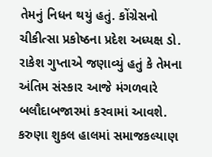તેમનું નિધન થયું હતું. કોંગ્રેસનો ચીકીત્સા પ્રકોષ્ઠના પ્રદેશ અધ્યક્ષ ડો. રાકેશ ગુપ્તાએ જણાવ્યું હતું કે તેમના અંતિમ સંસ્કાર આજે મંગળવારે બલૌદાબજારમાં કરવામાં આવશે. કરુણા શુકલ હાલમાં સમાજકલ્યાણ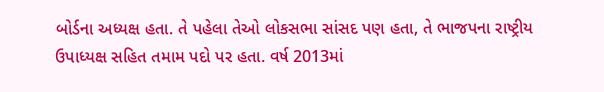બોર્ડના અધ્યક્ષ હતા. તે પહેલા તેઓ લોકસભા સાંસદ પણ હતા, તે ભાજપના રાષ્ટ્રીય ઉપાધ્યક્ષ સહિત તમામ પદો પર હતા. વર્ષ 2013માં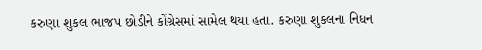કરુણા શુકલ ભાજપ છોડીને કોંગ્રેસમાં સામેલ થયા હતા. કરુણા શુકલના નિધન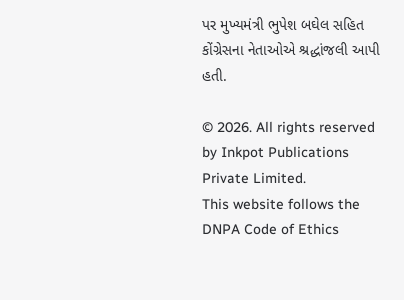પર મુખ્યમંત્રી ભુપેશ બઘેલ સહિત કોંગ્રેસના નેતાઓએ શ્રદ્ધાંજલી આપી હતી.

© 2026. All rights reserved by Inkpot Publications Private Limited.
This website follows the DNPA Code of Ethics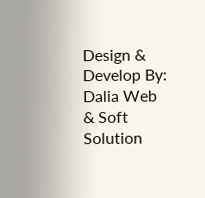Design & Develop By:
Dalia Web & Soft Solution